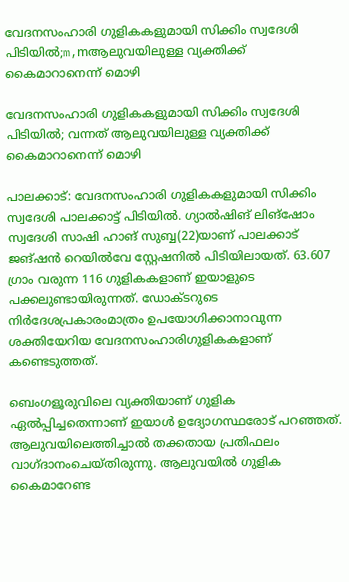വേദനസംഹാരി ഗുളികകളുമായി സിക്കിം സ്വദേശി പിടിയിൽ;m,mആലുവയിലുള്ള വ്യക്തിക്ക് കൈമാറാനെന്ന് മൊഴി

വേദനസംഹാരി ഗുളികകളുമായി സിക്കിം സ്വദേശി പിടിയിൽ; വന്നത് ആലുവയിലുള്ള വ്യക്തിക്ക് കൈമാറാനെന്ന് മൊഴി

പാലക്കാട്: വേദനസംഹാരി ഗുളികകളുമായി സിക്കിം സ്വദേശി പാലക്കാട്ട് പിടിയിൽ. ഗ്യാൽഷിങ് ലിങ്ഷോം സ്വദേശി സാഷി ഹാങ് സുബ്ബ(22)യാണ് പാലക്കാട് ജങ്ഷൻ റെയിൽവേ സ്റ്റേഷനിൽ പിടിയിലായത്. 63.607 ഗ്രാം വരുന്ന 116 ഗുളികകളാണ് ഇയാളുടെ പക്കലുണ്ടായിരുന്നത്. ഡോക്ടറുടെ നിർദേശപ്രകാരംമാത്രം ഉപയോഗിക്കാനാവുന്ന ശക്തിയേറിയ വേദനസംഹാരിഗുളികകളാണ് കണ്ടെടുത്തത്.

ബെംഗളൂരുവിലെ വ്യക്തിയാണ് ഗുളിക ഏൽപ്പിച്ചതെന്നാണ് ഇയാൾ ഉദ്യോഗസ്ഥരോട് പറഞ്ഞത്. ആലുവയിലെത്തിച്ചാൽ തക്കതായ പ്രതിഫലം വാഗ്ദാനംചെയ്തിരുന്നു. ആലുവയിൽ ഗുളിക കൈമാറേണ്ട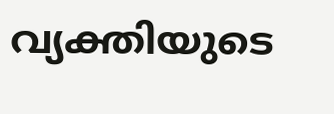വ്യക്തിയുടെ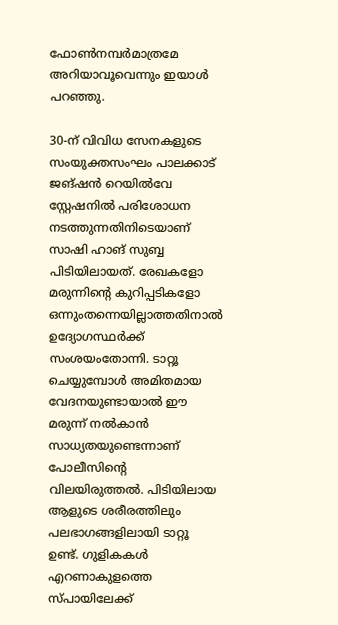ഫോൺനമ്പർമാത്രമേ അറിയാവൂവെന്നും ഇയാൾ പറഞ്ഞു.

30-ന് വിവിധ സേനകളുടെ സംയുക്തസംഘം പാലക്കാട് ജങ്ഷൻ റെയിൽവേ സ്റ്റേഷനിൽ പരിശോധന നടത്തുന്നതിനിടെയാണ് സാഷി ഹാങ് സുബ്ബ പിടിയിലായത്. രേഖകളോ മരുന്നിന്റെ കുറിപ്പടികളോ ഒന്നുംതന്നെയില്ലാത്തതിനാൽ ഉദ്യോഗസ്ഥർക്ക് സംശയംതോന്നി. ടാറ്റൂ ചെയ്യുമ്പോൾ അമിതമായ വേദനയുണ്ടായാൽ ഈ മരുന്ന് നൽകാൻ സാധ്യതയുണ്ടെന്നാണ് പോലീസിന്റെ വിലയിരുത്തൽ. പിടിയിലായ ആളുടെ ശരീരത്തിലും പലഭാഗങ്ങളിലായി ടാറ്റൂ ഉണ്ട്. ഗുളികകൾ എറണാകുളത്തെ സ്പായിലേക്ക്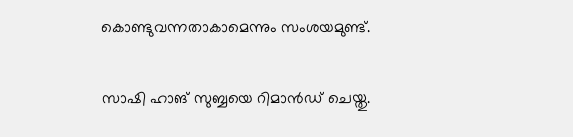കൊണ്ടുവന്നതാകാമെന്നും സംശയമുണ്ട്.

സാഷി ഹാങ് സുബ്ബയെ റിമാൻഡ് ചെയ്തു.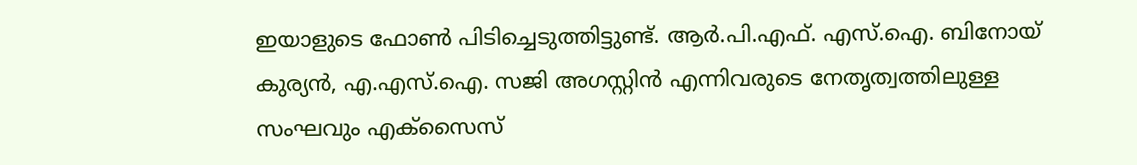ഇയാളുടെ ഫോൺ പിടിച്ചെടുത്തിട്ടുണ്ട്. ആർ.പി.എഫ്. എസ്.ഐ. ബിനോയ് കുര്യൻ, എ.എസ്.ഐ. സജി അഗസ്റ്റിൻ എന്നിവരുടെ നേതൃത്വത്തിലുള്ള സംഘവും എക്സൈസ്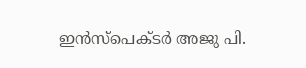ഇൻസ്പെക്ടർ അജു പി.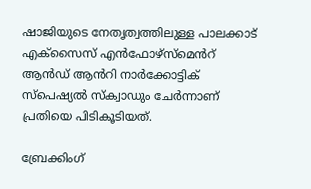ഷാജിയുടെ നേതൃത്വത്തിലുള്ള പാലക്കാട് എക്സൈസ് എൻഫോഴ്സ്‌മെൻറ് ആൻഡ് ആൻറി നാർക്കോട്ടിക് സ്പെഷ്യൽ സ്ക്വാഡും ചേർന്നാണ് പ്രതിയെ പിടികൂടിയത്.

ബ്രേക്കിംഗ്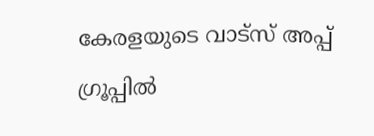കേരളയുടെ വാട്സ് അപ്പ് ഗ്രൂപ്പിൽ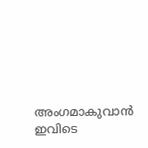അംഗമാകുവാൻ ഇവിടെ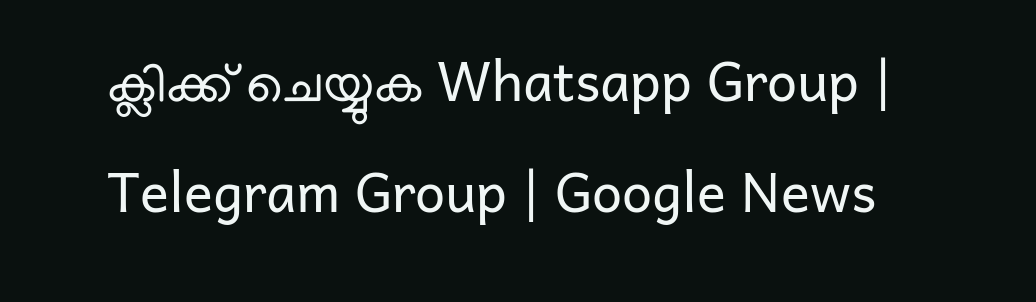ക്ലിക്ക് ചെയ്യുക Whatsapp Group | Telegram Group | Google News